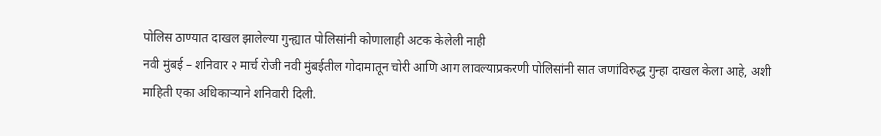पोलिस ठाण्यात दाखल झालेल्या गुन्ह्यात पोलिसांनी कोणालाही अटक केलेली नाही
नवी मुंबई – शनिवार २ मार्च रोजी नवी मुंबईतील गोदामातून चोरी आणि आग लावल्याप्रकरणी पोलिसांनी सात जणांविरुद्ध गुन्हा दाखल केला आहे, अशी माहिती एका अधिकाऱ्याने शनिवारी दिली.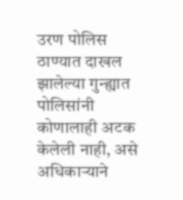उरण पोलिस ठाण्यात दाखल झालेल्या गुन्ह्यात पोलिसांनी कोणालाही अटक केलेली नाही, असे अधिकाऱ्याने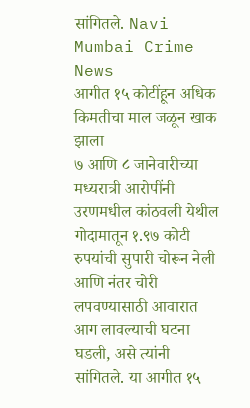सांगितले. Navi Mumbai Crime News
आगीत १५ कोटींहून अधिक किमतीचा माल जळून खाक झाला
७ आणि ८ जानेवारीच्या मध्यरात्री आरोपींनी उरणमधील कांठवली येथील गोदामातून १.९७ कोटी रुपयांची सुपारी चोरून नेली आणि नंतर चोरी लपवण्यासाठी आवारात आग लावल्याची घटना घडली, असे त्यांनी सांगितले. या आगीत १५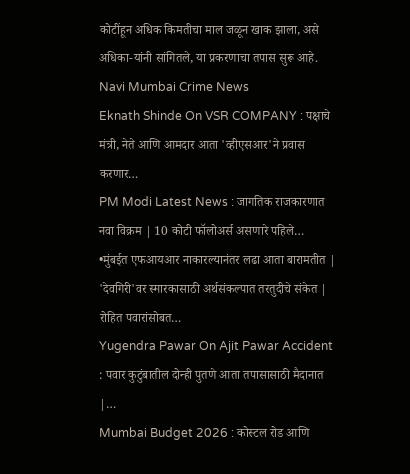कोटींहून अधिक किमतीचा माल जळून खाक झाला, असे अधिका-यांनी सांगितले, या प्रकरणाचा तपास सुरू आहे. Navi Mumbai Crime News
Eknath Shinde On VSR COMPANY : पक्षाचे मंत्री, नेते आणि आमदार आता 'व्हीएसआर'ने प्रवास करणार…
PM Modi Latest News : जागतिक राजकारणात नवा विक्रम | 10 कोटी फॉलोअर्स असणारे पहिले…
•मुंबईत एफआयआर नाकारल्यानंतर लढा आता बारामतीत | 'देवगिरी'वर स्मारकासाठी अर्थसंकल्पात तरतुदीचे संकेत | रोहित पवारांसोबत…
Yugendra Pawar On Ajit Pawar Accident : पवार कुटुंबातील दोन्ही पुतणे आता तपासासाठी मैदानात |…
Mumbai Budget 2026 : कोस्टल रोड आणि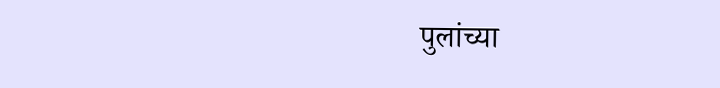पुलांच्या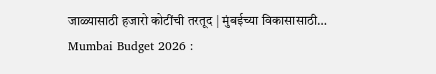जाळ्यासाठी हजारो कोटींची तरतूद | मुंबईच्या विकासासाठी…
Mumbai Budget 2026 :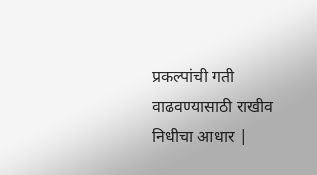प्रकल्पांची गती वाढवण्यासाठी राखीव निधीचा आधार |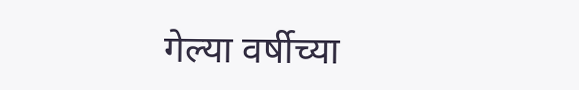गेल्या वर्षीच्या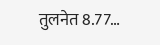तुलनेत 8.77…